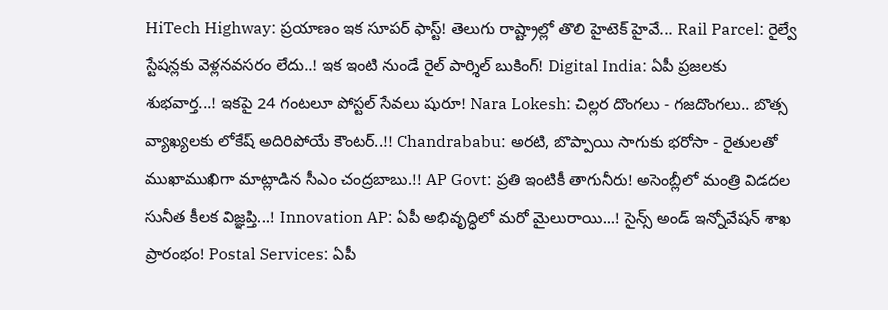HiTech Highway: ప్రయాణం ఇక సూపర్ ఫాస్ట్! తెలుగు రాష్ట్రాల్లో తొలి హైటెక్ హైవే... Rail Parcel: రైల్వే స్టేషన్లకు వెళ్లనవసరం లేదు..! ఇక ఇంటి నుండే రైల్ పార్శిల్ బుకింగ్! Digital India: ఏపీ ప్రజలకు శుభవార్త...! ఇకపై 24 గంటలూ పోస్టల్ సేవలు షురూ! Nara Lokesh: చిల్లర దొంగలు - గజదొంగలు.. బొత్స వ్యాఖ్యలకు లోకేష్ అదిరిపోయే కౌంటర్..!! Chandrababu: అరటి, బొప్పాయి సాగుకు భరోసా - రైతులతో ముఖాముఖిగా మాట్లాడిన సీఎం చంద్రబాబు.!! AP Govt: ప్రతి ఇంటికీ తాగునీరు! అసెంబ్లీలో మంత్రి విడదల సునీత కీలక విజ్ఞప్తి...! Innovation AP: ఏపీ అభివృద్ధిలో మరో మైలురాయి...! సైన్స్ అండ్ ఇన్నోవేషన్ శాఖ ప్రారంభం! Postal Services: ఏపీ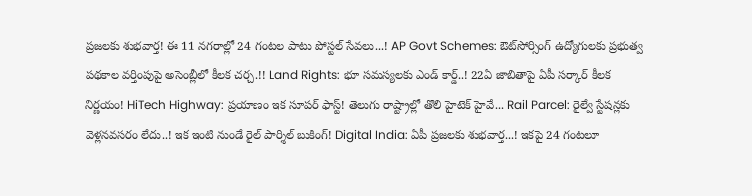ప్రజలకు శుభవార్త! ఈ 11 నగరాల్లో 24 గంటల పాటు పోస్టల్ సేవలు...! AP Govt Schemes: ఔట్‌సోర్సింగ్ ఉద్యోగులకు ప్రభుత్వ పథకాల వర్తింపుపై అసెంబ్లీలో కీలక చర్చ.!! Land Rights: భూ సమస్యలకు ఎండ్ కార్డ్..! 22ఏ జాబితాపై ఏపీ సర్కార్ కీలక నిర్ణయం! HiTech Highway: ప్రయాణం ఇక సూపర్ ఫాస్ట్! తెలుగు రాష్ట్రాల్లో తొలి హైటెక్ హైవే... Rail Parcel: రైల్వే స్టేషన్లకు వెళ్లనవసరం లేదు..! ఇక ఇంటి నుండే రైల్ పార్శిల్ బుకింగ్! Digital India: ఏపీ ప్రజలకు శుభవార్త...! ఇకపై 24 గంటలూ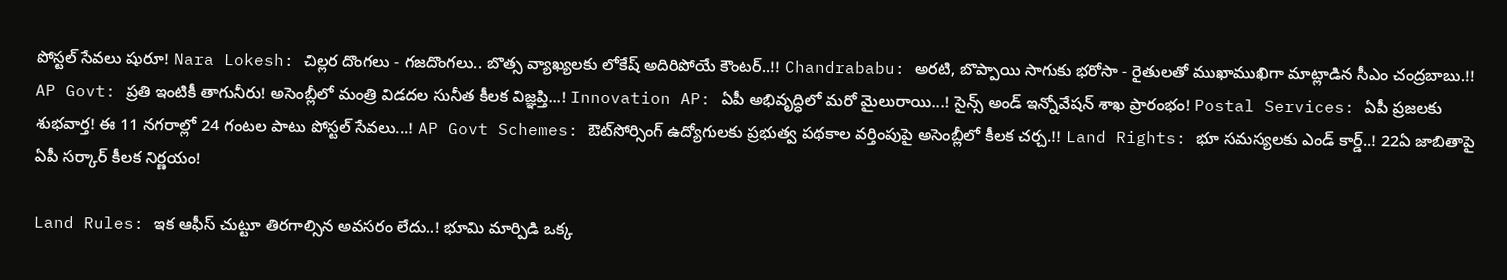పోస్టల్ సేవలు షురూ! Nara Lokesh: చిల్లర దొంగలు - గజదొంగలు.. బొత్స వ్యాఖ్యలకు లోకేష్ అదిరిపోయే కౌంటర్..!! Chandrababu: అరటి, బొప్పాయి సాగుకు భరోసా - రైతులతో ముఖాముఖిగా మాట్లాడిన సీఎం చంద్రబాబు.!! AP Govt: ప్రతి ఇంటికీ తాగునీరు! అసెంబ్లీలో మంత్రి విడదల సునీత కీలక విజ్ఞప్తి...! Innovation AP: ఏపీ అభివృద్ధిలో మరో మైలురాయి...! సైన్స్ అండ్ ఇన్నోవేషన్ శాఖ ప్రారంభం! Postal Services: ఏపీ ప్రజలకు శుభవార్త! ఈ 11 నగరాల్లో 24 గంటల పాటు పోస్టల్ సేవలు...! AP Govt Schemes: ఔట్‌సోర్సింగ్ ఉద్యోగులకు ప్రభుత్వ పథకాల వర్తింపుపై అసెంబ్లీలో కీలక చర్చ.!! Land Rights: భూ సమస్యలకు ఎండ్ కార్డ్..! 22ఏ జాబితాపై ఏపీ సర్కార్ కీలక నిర్ణయం!

Land Rules: ఇక ఆఫీస్ చుట్టూ తిరగాల్సిన అవసరం లేదు..! భూమి మార్పిడి ఒక్క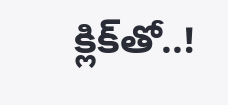క్లిక్‌తో..!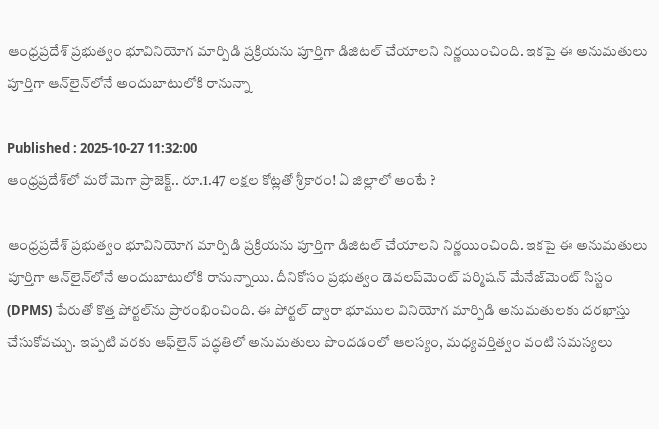ఆంధ్రప్రదేశ్ ప్రభుత్వం భూవినియోగ మార్పిడి ప్రక్రియను పూర్తిగా డిజిటల్‌ చేయాలని నిర్ణయించింది. ఇకపై ఈ అనుమతులు పూర్తిగా ఆన్‌లైన్‌లోనే అందుబాటులోకి రానున్నా

Published : 2025-10-27 11:32:00
ఆంధ్రప్రదేశ్‌లో మరో మెగా ప్రాజెక్ట్‌.. రూ.1.47 లక్షల కోట్లతో శ్రీకారం! ఏ జిల్లాలో అంటే ?

ఆంధ్రప్రదేశ్ ప్రభుత్వం భూవినియోగ మార్పిడి ప్రక్రియను పూర్తిగా డిజిటల్‌ చేయాలని నిర్ణయించింది. ఇకపై ఈ అనుమతులు పూర్తిగా ఆన్‌లైన్‌లోనే అందుబాటులోకి రానున్నాయి. దీనికోసం ప్రభుత్వం డెవలప్‌మెంట్‌ పర్మిషన్‌ మేనేజ్‌మెంట్‌ సిస్టం (DPMS) పేరుతో కొత్త పోర్టల్‌ను ప్రారంభించింది. ఈ పోర్టల్‌ ద్వారా భూముల వినియోగ మార్పిడి అనుమతులకు దరఖాస్తు చేసుకోవచ్చు. ఇప్పటి వరకు ఆఫ్‌లైన్‌ పద్ధతిలో అనుమతులు పొందడంలో ఆలస్యం, మధ్యవర్తిత్వం వంటి సమస్యలు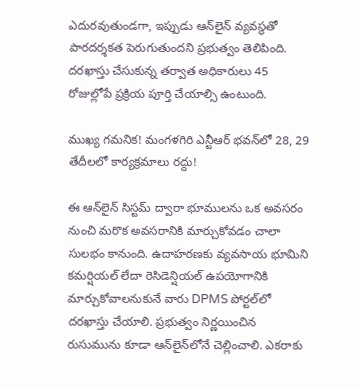ఎదురవుతుండగా, ఇప్పుడు ఆన్‌లైన్‌ వ్యవస్థతో పారదర్శకత పెరుగుతుందని ప్రభుత్వం తెలిపింది. దరఖాస్తు చేసుకున్న తర్వాత అధికారులు 45 రోజుల్లోపే ప్రక్రియ పూర్తి చేయాల్సి ఉంటుంది.

ముఖ్య గమనిక! మంగళగిరి ఎన్టీఆర్ భవన్‌లో 28, 29 తేదీలలో కార్యక్రమాలు రద్దు!

ఈ ఆన్‌లైన్‌ సిస్టమ్‌ ద్వారా భూములను ఒక అవసరం నుంచి మరొక అవసరానికి మార్చుకోవడం చాలా సులభం కానుంది. ఉదాహరణకు వ్యవసాయ భూమిని కమర్షియల్‌ లేదా రెసిడెన్షియల్‌ ఉపయోగానికి మార్చుకోవాలనుకునే వారు DPMS పోర్టల్‌లో దరఖాస్తు చేయాలి. ప్రభుత్వం నిర్ణయించిన రుసుమును కూడా ఆన్‌లైన్‌లోనే చెల్లించాలి. ఎకరాకు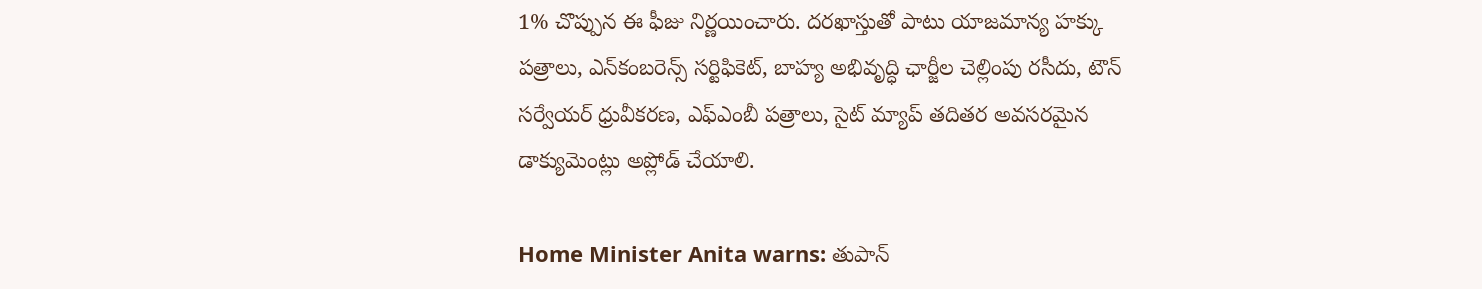1% చొప్పున ఈ ఫీజు నిర్ణయించారు. దరఖాస్తుతో పాటు యాజమాన్య హక్కు పత్రాలు, ఎన్‌కంబరెన్స్‌ సర్టిఫికెట్‌, బాహ్య అభివృద్ధి ఛార్జీల చెల్లింపు రసీదు, టౌన్‌ సర్వేయర్‌ ధ్రువీకరణ, ఎఫ్‌ఎంబీ పత్రాలు, సైట్‌ మ్యాప్‌ తదితర అవసరమైన డాక్యుమెంట్లు అప్లోడ్‌ చేయాలి.

Home Minister Anita warns: తుపాన్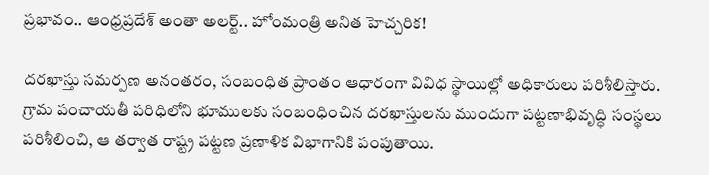ప్రభావం.. ఆంధ్రప్రదేశ్ అంతా అలర్ట్.. హోంమంత్రి అనిత హెచ్చరిక!

దరఖాస్తు సమర్పణ అనంతరం, సంబంధిత ప్రాంతం ఆధారంగా వివిధ స్థాయిల్లో అధికారులు పరిశీలిస్తారు. గ్రామ పంచాయతీ పరిధిలోని భూములకు సంబంధించిన దరఖాస్తులను ముందుగా పట్టణాభివృద్ధి సంస్థలు పరిశీలించి, ఆ తర్వాత రాష్ట్ర పట్టణ ప్రణాళిక విభాగానికి పంపుతాయి.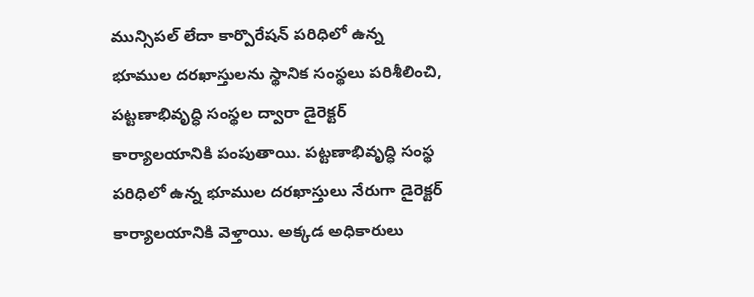మున్సిపల్‌ లేదా కార్పొరేషన్‌ పరిధిలో ఉన్న భూముల దరఖాస్తులను స్థానిక సంస్థలు పరిశీలించి, పట్టణాభివృద్ధి సంస్థల ద్వారా డైరెక్టర్‌ కార్యాలయానికి పంపుతాయి. పట్టణాభివృద్ధి సంస్థ పరిధిలో ఉన్న భూముల దరఖాస్తులు నేరుగా డైరెక్టర్ కార్యాలయానికి వెళ్తాయి. అక్కడ అధికారులు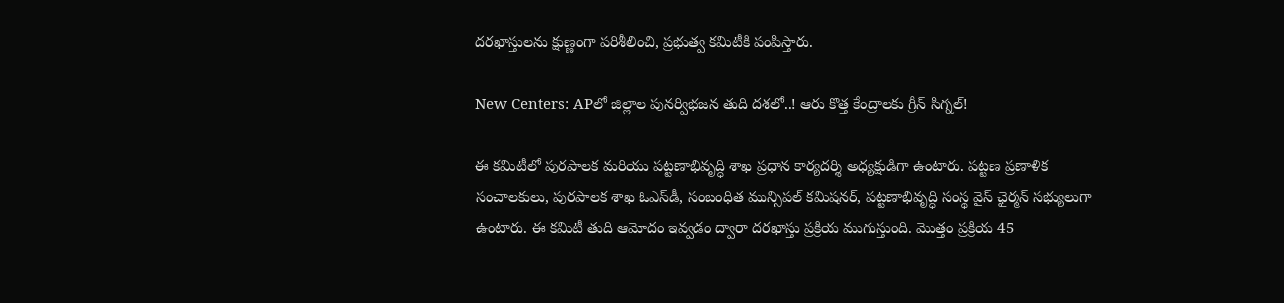దరఖాస్తులను క్షుణ్ణంగా పరిశీలించి, ప్రభుత్వ కమిటీకి పంపిస్తారు.

New Centers: APలో జిల్లాల పునర్విభజన తుది దశలో..! ఆరు కొత్త కేంద్రాలకు గ్రీన్ సిగ్నల్!

ఈ కమిటీలో పురపాలక మరియు పట్టణాభివృద్ధి శాఖ ప్రధాన కార్యదర్శి అధ్యక్షుడిగా ఉంటారు. పట్టణ ప్రణాళిక సంచాలకులు, పురపాలక శాఖ ఓఎస్‌డీ, సంబంధిత మున్సిపల్‌ కమిషనర్‌, పట్టణాభివృద్ధి సంస్థ వైస్‌ ఛైర్మన్‌ సభ్యులుగా ఉంటారు. ఈ కమిటీ తుది ఆమోదం ఇవ్వడం ద్వారా దరఖాస్తు ప్రక్రియ ముగుస్తుంది. మొత్తం ప్రక్రియ 45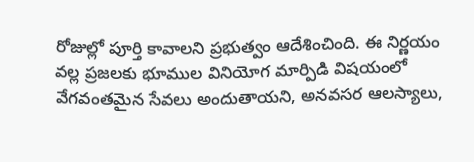రోజుల్లో పూర్తి కావాలని ప్రభుత్వం ఆదేశించింది. ఈ నిర్ణయం వల్ల ప్రజలకు భూముల వినియోగ మార్పిడి విషయంలో వేగవంతమైన సేవలు అందుతాయని, అనవసర ఆలస్యాలు,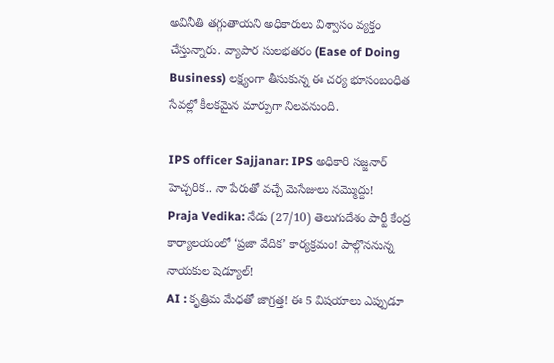అవినీతి తగ్గుతాయని అధికారులు విశ్వాసం వ్యక్తం చేస్తున్నారు. వ్యాపార సులభతరం (Ease of Doing Business) లక్ష్యంగా తీసుకున్న ఈ చర్య భూసంబంధిత సేవల్లో కీలకమైన మార్పుగా నిలవనుంది.

IPS officer Sajjanar: IPS అధికారి సజ్జనార్ హెచ్చరిక.. నా పేరుతో వచ్చే మెసేజులు నమ్మొద్దు!
Praja Vedika: నేడు (27/10) తెలుగుదేశం పార్టీ కేంద్ర కార్యాలయంలో ‘ప్రజా వేదిక’ కార్యక్రమం! పాల్గొననున్న నాయకుల షెడ్యూల్!
AI : కృత్రిమ మేధతో జాగ్రత్త! ఈ 5 విషయాలు ఎప్పుడూ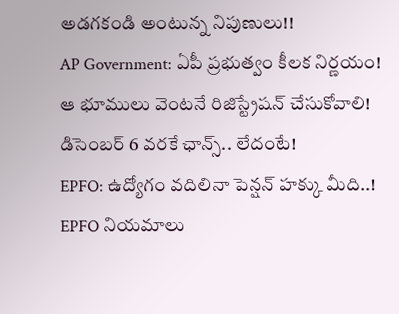అడగకండి అంటున్న నిపుణులు!!
AP Government: ఏపీ ప్రభుత్వం కీలక నిర్ణయం! ఆ భూములు వెంటనే రిజిస్ట్రేషన్ చేసుకోవాలి! డిసెంబర్ 6 వరకే ఛాన్స్.. లేదంటే!
EPFO: ఉద్యోగం వదిలినా పెన్షన్ హక్కు మీది..! EPFO నియమాలు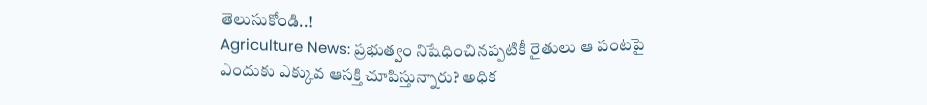తెలుసుకోండి..!
Agriculture News: ప్రభుత్వం నిషేధించినప్పటికీ రైతులు ఆ పంటపై ఎందుకు ఎక్కువ ఆసక్తి చూపిస్తున్నారు? అధిక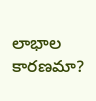లాభాల కారణమా?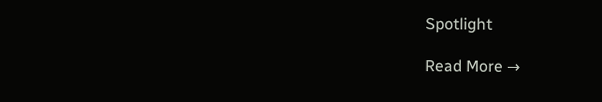Spotlight

Read More →